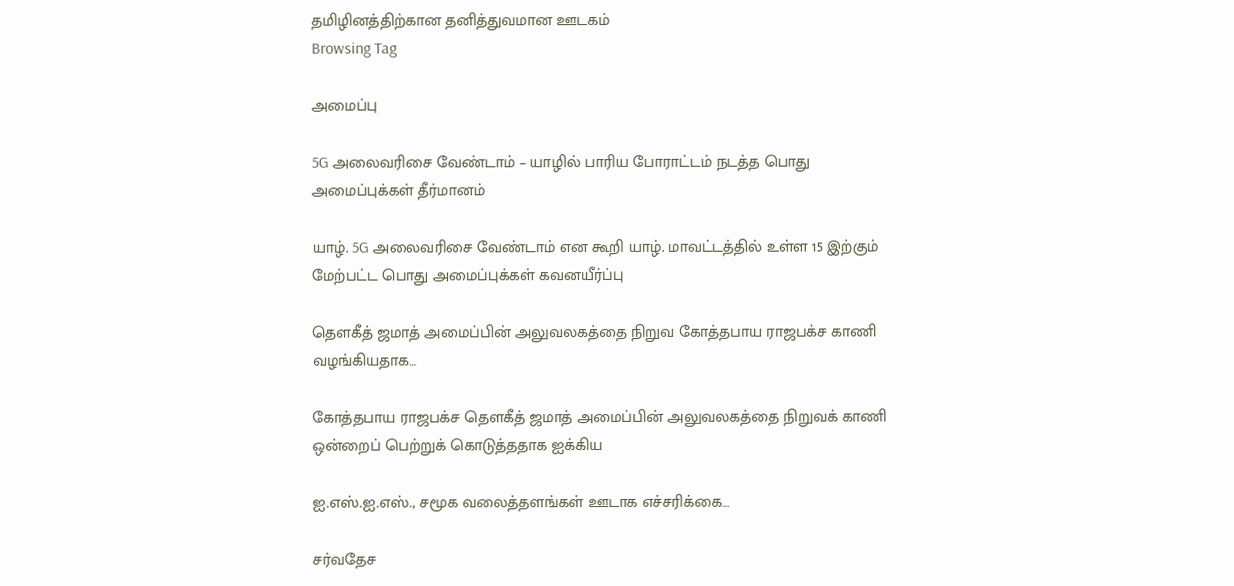தமிழினத்திற்கான தனித்துவமான ஊடகம்
Browsing Tag

அமைப்பு

5G அலைவரிசை வேண்டாம் – யாழில் பாரிய போராட்டம் நடத்த பொது அமைப்புக்கள் தீர்மானம்

யாழ். 5G அலைவரிசை வேண்டாம் என கூறி யாழ். மாவட்டத்தில் உள்ள 15 இற்கும் மேற்பட்ட பொது அமைப்புக்கள் கவனயீர்ப்பு

தௌகீத் ஜமாத் அமைப்பின் அலுவலகத்தை நிறுவ கோத்தபாய ராஜபக்ச காணி வழங்கியதாக…

கோத்தபாய ராஜபக்ச தௌகீத் ஜமாத் அமைப்பின் அலுவலகத்தை நிறுவக் காணி ஒன்றைப் பெற்றுக் கொடுத்ததாக ஐக்கிய

ஐ.எஸ்.ஐ.எஸ்., சமூக வலைத்தளங்கள் ஊடாக எச்சரிக்கை…

சர்வதேச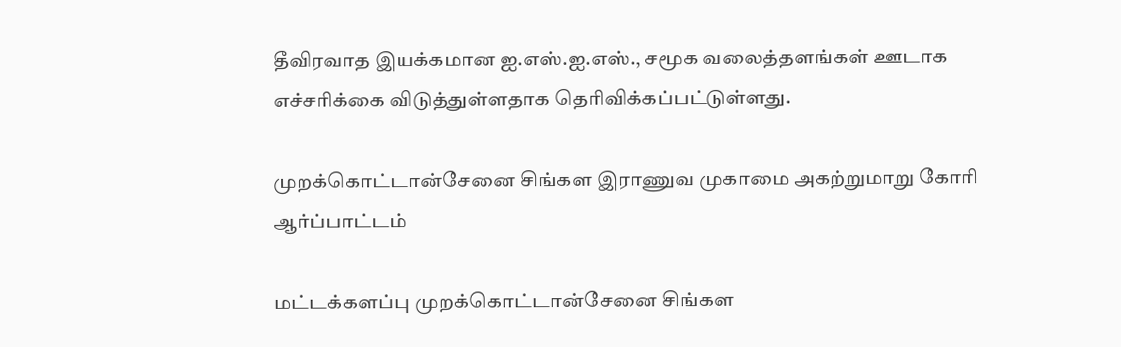தீவிரவாத இயக்கமான ஐ.எஸ்.ஐ.எஸ்., சமூக வலைத்தளங்கள் ஊடாக எச்சரிக்கை விடுத்துள்ளதாக தெரிவிக்கப்பட்டுள்ளது.

முறக்கொட்டான்சேனை சிங்கள இராணுவ முகாமை அகற்றுமாறு கோரி ஆர்ப்பாட்டம்

மட்டக்களப்பு முறக்கொட்டான்சேனை சிங்கள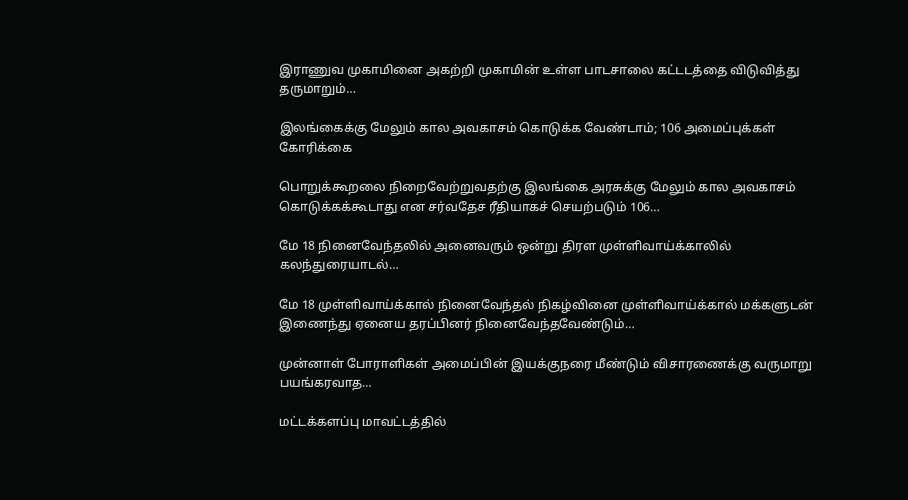இராணுவ முகாமினை அகற்றி முகாமின் உள்ள பாடசாலை கட்டடத்தை விடுவித்து தருமாறும்…

இலங்கைக்கு மேலும் கால அவகாசம் கொடுக்க வேண்டாம்; 106 அமைப்புக்கள் கோரிக்கை

பொறுக்கூறலை நிறைவேற்றுவதற்கு இலங்கை அரசுக்கு மேலும் கால அவகாசம் கொடுக்கக்கூடாது என சர்வதேச ரீதியாகச் செயற்படும் 106…

மே 18 நினைவேந்தலில் அனைவரும் ஒன்று திரள‌ முள்ளிவாய்க்காலில் கலந்துரையாடல்…

மே 18 முள்ளிவாய்க்கால் நினைவேந்தல் நிகழ்வினை முள்ளிவாய்க்கால் மக்களுடன் இணைந்து ஏனைய தரப்பினர் நினைவேந்தவேண்டும்…

முன்னாள் போராளிகள் அமைப்பின் இயக்குநரை மீண்டும் விசாரணைக்கு வருமாறு பயங்கரவாத…

மட்டக்களப்பு மாவட்டத்தில்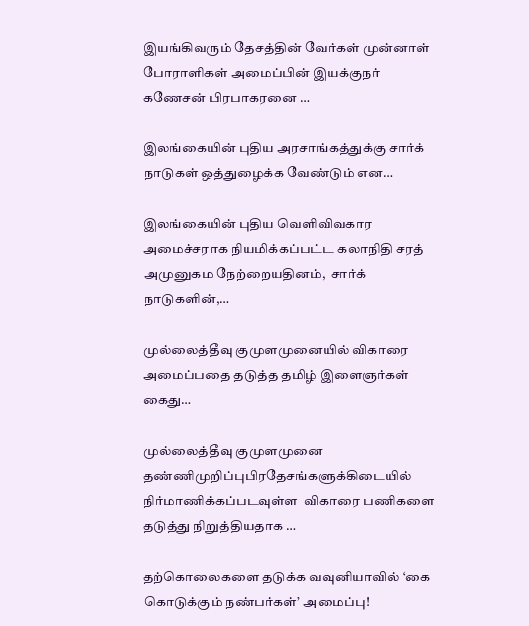இயங்கிவரும் தேசத்தின் வேர்கள் முன்னாள் போராளிகள் அமைப்பின் இயக்குநர் கணேசன் பிரபாகரனை …

இலங்கையின் புதிய அரசாங்கத்துக்கு சார்க் நாடுகள் ஒத்துழைக்க வேண்டும் என…

இலங்கையின் புதிய வெளிவிவகார அமைச்சராக நியமிக்கப்பட்ட கலாநிதி சரத் அமுனுகம நேற்றையதினம்,  சார்க் நாடுகளின்,…

முல்லைத்தீவு குமுளமுனையில் விகாரை அமைப்பதை தடுத்த தமிழ் இளைஞர்கள் கைது…

முல்லைத்தீவு குமுளமுனை தண்ணிமுறிப்புபிரதேசங்களுக்கிடையில் நிர்மாணிக்கப்படவுள்ள  விகாரை பணிகளை தடுத்து நிறுத்தியதாக …

தற்கொலைகளை தடுக்க வவுனியாவில் ‘கை கொடுக்கும் நண்பர்கள்’ அமைப்பு!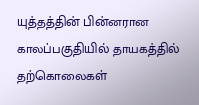யுத்தத்தின் பின்னரான காலப்பகுதியில் தாயகத்தில்  தற்கொலைகள்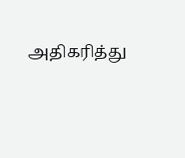அதிகரித்து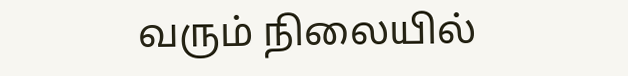வரும் நிலையில்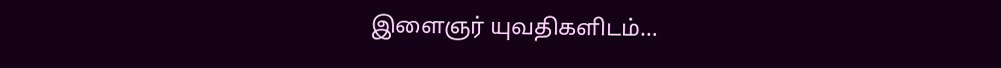இளைஞர் யுவதிகளிடம்…